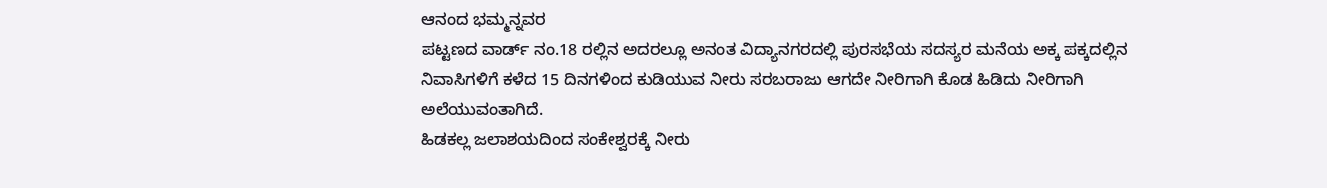ಆನಂದ ಭಮ್ಮನ್ನವರ
ಪಟ್ಟಣದ ವಾರ್ಡ್ ನಂ.18 ರಲ್ಲಿನ ಅದರಲ್ಲೂ ಅನಂತ ವಿದ್ಯಾನಗರದಲ್ಲಿ ಪುರಸಭೆಯ ಸದಸ್ಯರ ಮನೆಯ ಅಕ್ಕ ಪಕ್ಕದಲ್ಲಿನ ನಿವಾಸಿಗಳಿಗೆ ಕಳೆದ 15 ದಿನಗಳಿಂದ ಕುಡಿಯುವ ನೀರು ಸರಬರಾಜು ಆಗದೇ ನೀರಿಗಾಗಿ ಕೊಡ ಹಿಡಿದು ನೀರಿಗಾಗಿ ಅಲೆಯುವಂತಾಗಿದೆ.
ಹಿಡಕಲ್ಲ ಜಲಾಶಯದಿಂದ ಸಂಕೇಶ್ವರಕ್ಕೆ ನೀರು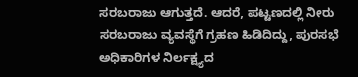ಸರಬರಾಜು ಆಗುತ್ತದೆ. ಆದರೆ, ಪಟ್ಟಣದಲ್ಲಿ ನೀರು ಸರಬರಾಜು ವ್ಯವಸ್ಥೆಗೆ ಗ್ರಹಣ ಹಿಡಿದಿದ್ದು, ಪುರಸಭೆ ಅಧಿಕಾರಿಗಳ ನಿರ್ಲಕ್ಷ್ಯದ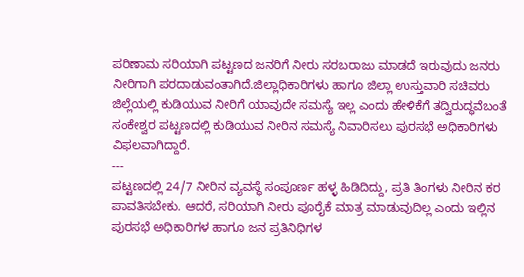ಪರಿಣಾಮ ಸರಿಯಾಗಿ ಪಟ್ಟಣದ ಜನರಿಗೆ ನೀರು ಸರಬರಾಜು ಮಾಡದೆ ಇರುವುದು ಜನರು ನೀರಿಗಾಗಿ ಪರದಾಡುವಂತಾಗಿದೆ.ಜಿಲ್ಲಾಧಿಕಾರಿಗಳು ಹಾಗೂ ಜಿಲ್ಲಾ ಉಸ್ತುವಾರಿ ಸಚಿವರು ಜಿಲ್ಲೆಯಲ್ಲಿ ಕುಡಿಯುವ ನೀರಿಗೆ ಯಾವುದೇ ಸಮಸ್ಯೆ ಇಲ್ಲ ಎಂದು ಹೇಳಿಕೆಗೆ ತದ್ವಿರುದ್ಧವೆಬಂತೆ ಸಂಕೇಶ್ವರ ಪಟ್ಟಣದಲ್ಲಿ ಕುಡಿಯುವ ನೀರಿನ ಸಮಸ್ಯೆ ನಿವಾರಿಸಲು ಪುರಸಭೆ ಅಧಿಕಾರಿಗಳು ವಿಫಲವಾಗಿದ್ದಾರೆ.
---
ಪಟ್ಟಣದಲ್ಲಿ 24/7 ನೀರಿನ ವ್ಯವಸ್ಥೆ ಸಂಪೂರ್ಣ ಹಳ್ಳ ಹಿಡಿದಿದ್ದು, ಪ್ರತಿ ತಿಂಗಳು ನೀರಿನ ಕರ ಪಾವತಿಸಬೇಕು. ಆದರೆ, ಸರಿಯಾಗಿ ನೀರು ಪೂರೈಕೆ ಮಾತ್ರ ಮಾಡುವುದಿಲ್ಲ ಎಂದು ಇಲ್ಲಿನ ಪುರಸಭೆ ಅಧಿಕಾರಿಗಳ ಹಾಗೂ ಜನ ಪ್ರತಿನಿಧಿಗಳ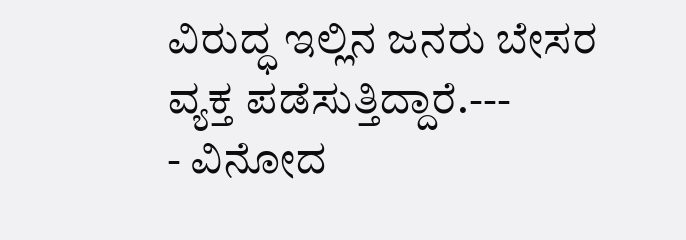ವಿರುದ್ಧ ಇಲ್ಲಿನ ಜನರು ಬೇಸರ ವ್ಯಕ್ತ ಪಡೆಸುತ್ತಿದ್ದಾರೆ.---
- ವಿನೋದ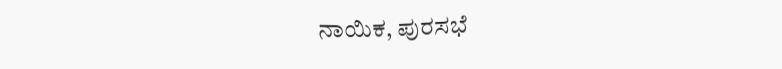ನಾಯಿಕ, ಪುರಸಭೆ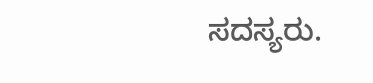ಸದಸ್ಯರು.